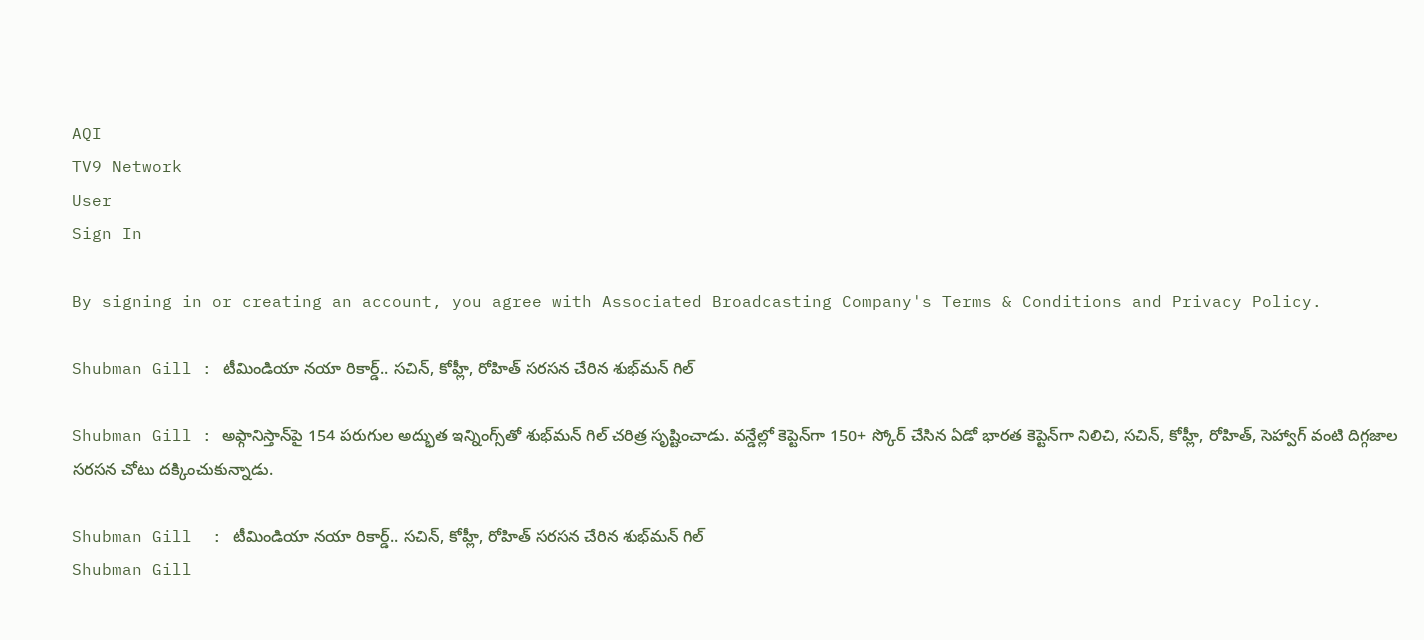AQI
TV9 Network
User
Sign In

By signing in or creating an account, you agree with Associated Broadcasting Company's Terms & Conditions and Privacy Policy.

Shubman Gill : టీమిండియా నయా రికార్డ్.. సచిన్, కోహ్లీ, రోహిత్ సరసన చేరిన శుభ్‌మన్ గిల్

Shubman Gill : అఫ్గానిస్తాన్‌పై 154 పరుగుల అద్భుత ఇన్నింగ్స్‌తో శుభ్‌మన్ గిల్ చరిత్ర సృష్టించాడు. వన్డేల్లో కెప్టెన్‌గా 150+ స్కోర్ చేసిన ఏడో భారత కెప్టెన్‌గా నిలిచి, సచిన్, కోహ్లీ, రోహిత్, సెహ్వాగ్ వంటి దిగ్గజాల సరసన చోటు దక్కించుకున్నాడు.

Shubman Gill  : టీమిండియా నయా రికార్డ్.. సచిన్, కోహ్లీ, రోహిత్ సరసన చేరిన శుభ్‌మన్ గిల్
Shubman Gill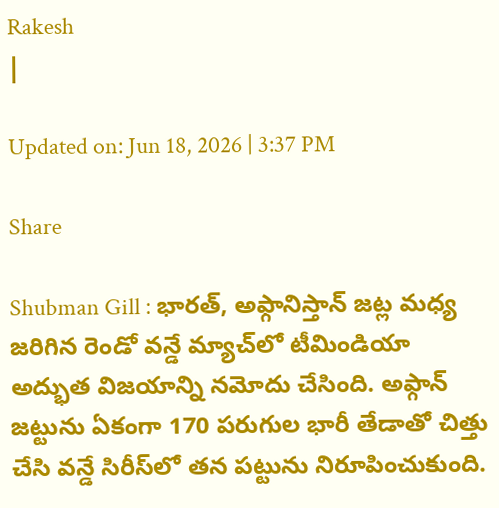Rakesh
|

Updated on: Jun 18, 2026 | 3:37 PM

Share

Shubman Gill : భారత్, అఫ్గానిస్తాన్ జట్ల మధ్య జరిగిన రెండో వన్డే మ్యాచ్‌లో టీమిండియా అద్భుత విజయాన్ని నమోదు చేసింది. అఫ్గాన్ జట్టును ఏకంగా 170 పరుగుల భారీ తేడాతో చిత్తు చేసి వన్డే సిరీస్‌లో తన పట్టును నిరూపించుకుంది.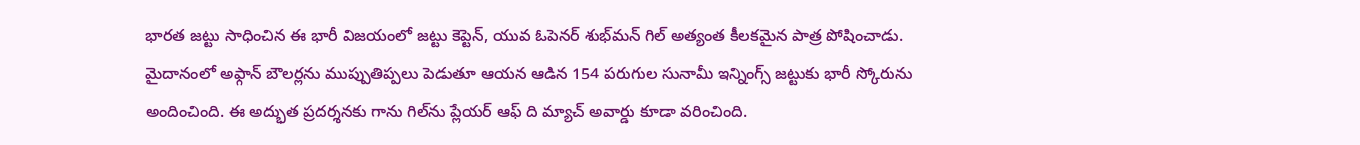భారత జట్టు సాధించిన ఈ భారీ విజయంలో జట్టు కెప్టెన్, యువ ఓపెనర్ శుభ్‌మన్ గిల్ అత్యంత కీలకమైన పాత్ర పోషించాడు. మైదానంలో అఫ్గాన్ బౌలర్లను ముప్పుతిప్పలు పెడుతూ ఆయన ఆడిన 154 పరుగుల సునామీ ఇన్నింగ్స్ జట్టుకు భారీ స్కోరును అందించింది. ఈ అద్భుత ప్రదర్శనకు గాను గిల్‌ను ప్లేయర్ ఆఫ్ ది మ్యాచ్ అవార్డు కూడా వరించింది.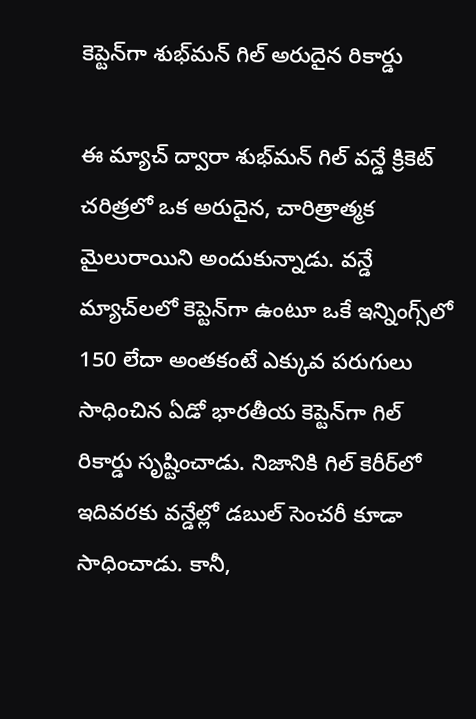కెప్టెన్‌గా శుభ్‌మన్ గిల్ అరుదైన రికార్డు

ఈ మ్యాచ్‌ ద్వారా శుభ్‌మన్ గిల్ వన్డే క్రికెట్ చరిత్రలో ఒక అరుదైన, చారిత్రాత్మక మైలురాయిని అందుకున్నాడు. వన్డే మ్యాచ్‌లలో కెప్టెన్‌గా ఉంటూ ఒకే ఇన్నింగ్స్‌లో 150 లేదా అంతకంటే ఎక్కువ పరుగులు సాధించిన ఏడో భారతీయ కెప్టెన్‌గా గిల్ రికార్డు సృష్టించాడు. నిజానికి గిల్ కెరీర్‌లో ఇదివరకు వన్డేల్లో డబుల్ సెంచరీ కూడా సాధించాడు. కానీ,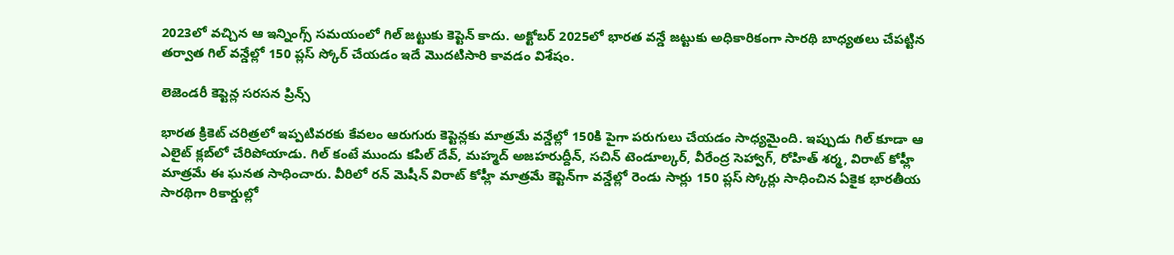2023లో వచ్చిన ఆ ఇన్నింగ్స్ సమయంలో గిల్ జట్టుకు కెప్టెన్ కాదు. అక్టోబర్ 2025లో భారత వన్డే జట్టుకు అధికారికంగా సారథి బాధ్యతలు చేపట్టిన తర్వాత గిల్ వన్డేల్లో 150 ప్లస్ స్కోర్ చేయడం ఇదే మొదటిసారి కావడం విశేషం.

లెజెండరీ కెప్టెన్ల సరసన ప్రిన్స్

భారత క్రికెట్ చరిత్రలో ఇప్పటివరకు కేవలం ఆరుగురు కెప్టెన్లకు మాత్రమే వన్డేల్లో 150కి పైగా పరుగులు చేయడం సాధ్యమైంది. ఇప్పుడు గిల్ కూడా ఆ ఎలైట్ క్లబ్‌లో చేరిపోయాడు. గిల్ కంటే ముందు కపిల్ దేవ్, మహ్మద్ అజహరుద్దీన్, సచిన్ టెండూల్కర్, వీరేంద్ర సెహ్వాగ్, రోహిత్ శర్మ, విరాట్ కోహ్లీ మాత్రమే ఈ ఘనత సాధించారు. వీరిలో రన్ మెషీన్ విరాట్ కోహ్లీ మాత్రమే కెప్టెన్‌గా వన్డేల్లో రెండు సార్లు 150 ప్లస్ స్కోర్లు సాధించిన ఏకైక భారతీయ సారథిగా రికార్డుల్లో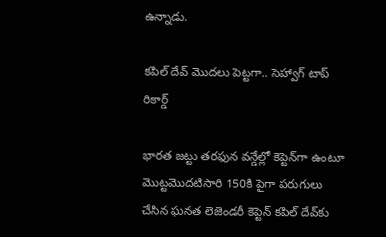ఉన్నాడు.

కపిల్ దేవ్ మొదలు పెట్టగా.. సెహ్వాగ్ టాప్ రికార్డ్

భారత జట్టు తరఫున వన్డేల్లో కెప్టెన్‌గా ఉంటూ మొట్టమొదటిసారి 150కి పైగా పరుగులు చేసిన ఘనత లెజెండరీ కెప్టెన్ కపిల్ దేవ్‌కు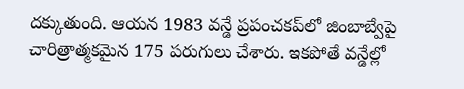దక్కుతుంది. ఆయన 1983 వన్డే ప్రపంచకప్‌లో జింబాబ్వేపై చారిత్రాత్మకమైన 175 పరుగులు చేశారు. ఇకపోతే వన్డేల్లో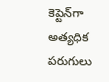కెప్టెన్‌గా అత్యధిక పరుగులు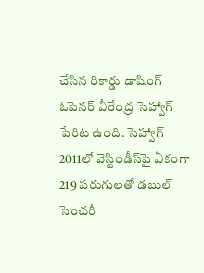చేసిన రికార్డు డాషింగ్ ఓపెనర్ వీరేంద్ర సెహ్వాగ్ పేరిట ఉంది. సెహ్వాగ్ 2011లో వెస్టిండీస్‌పై ఏకంగా 219 పరుగులతో డబుల్ సెంచరీ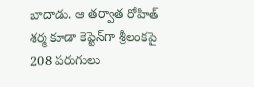బాదాడు. ఆ తర్వాత రోహిత్ శర్మ కూడా కెప్టెన్‌గా శ్రీలంకపై 208 పరుగులు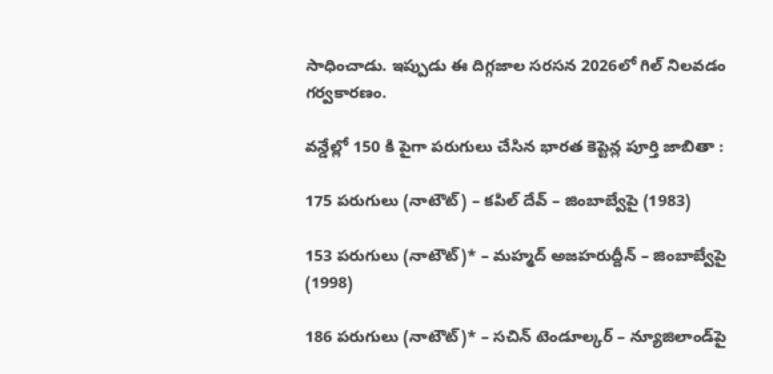సాధించాడు. ఇప్పుడు ఈ దిగ్గజాల సరసన 2026లో గిల్ నిలవడం గర్వకారణం.

వన్డేల్లో 150 కి పైగా పరుగులు చేసిన భారత కెప్టెన్ల పూర్తి జాబితా :

175 పరుగులు (నాటౌట్) – కపిల్ దేవ్ – జింబాబ్వేపై (1983)

153 పరుగులు (నాటౌట్)* – మహ్మద్ అజహరుద్దీన్ – జింబాబ్వేపై (1998)

186 పరుగులు (నాటౌట్)* – సచిన్ టెండూల్కర్ – న్యూజిలాండ్‌పై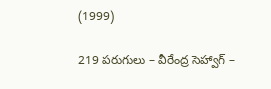(1999)

219 పరుగులు – వీరేంద్ర సెహ్వాగ్ –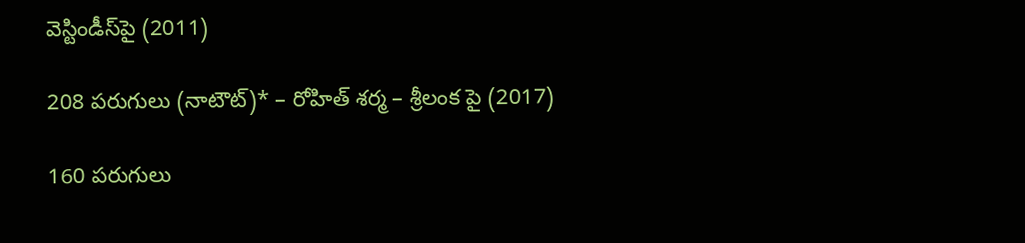వెస్టిండీస్‌పై (2011)

208 పరుగులు (నాటౌట్)* – రోహిత్ శర్మ – శ్రీలంక పై (2017)

160 పరుగులు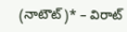(నాటౌట్)* – విరాట్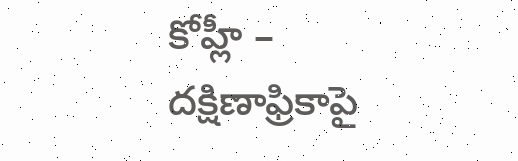కోహ్లీ – దక్షిణాఫ్రికాపై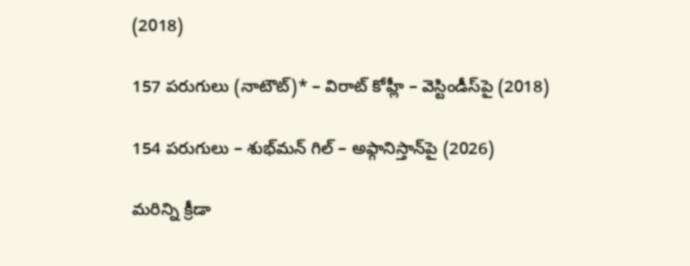(2018)

157 పరుగులు (నాటౌట్)* – విరాట్ కోహ్లీ – వెస్టిండీస్‌పై (2018)

154 పరుగులు – శుభ్‌మన్ గిల్ – అఫ్గానిస్తాన్‌పై (2026)

మరిన్ని క్రీడా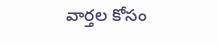వార్తల కోసం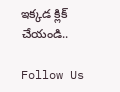ఇక్కడ క్లిక్ చేయండి..

Follow Us